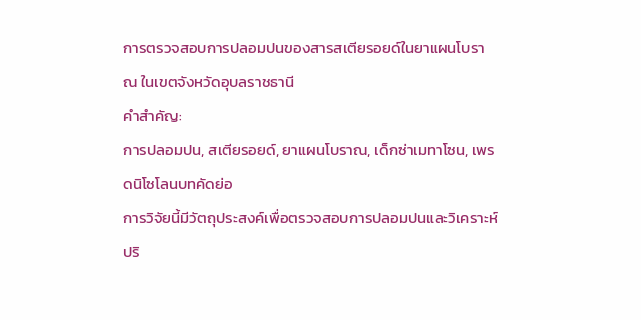การตรวจสอบการปลอมปนของสารสเตียรอยด์ในยาแผนโบราณ ในเขตจังหวัดอุบลราชธานี
คำสำคัญ:
การปลอมปน, สเตียรอยด์, ยาแผนโบราณ, เด็กซ่าเมทาโซน, เพรดนิโซโลนบทคัดย่อ
การวิจัยนี้มีวัตถุประสงค์เพื่อตรวจสอบการปลอมปนและวิเคราะห์ปริ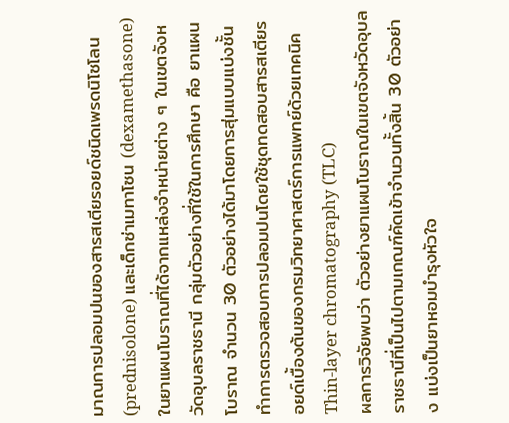มาณการปลอมปนของสารสเตียรอยด์ชนิดเพรดนิโซโลน (prednisolone) และเด็กซ่าเมทาโซน (dexamethasone) ในยาแผนโบราณที่ได้จากแหล่งจำหน่ายต่าง ๆ ในเขตจังหวัดอุบลราชธานี กลุ่มตัวอย่างที่ใช้ในการศึกษา คือ ยาแผนโบราณ จำนวน 30 ตัวอย่างได้มาโดยการสุ่มแบบแบ่งชั้น ทำการตรวจสอบการปลอมปนโดยใช้ชุดทดสอบสารสเตียรอยด์เบื้องต้นของกรมวิทยาศาสตร์การแพทย์ด้วยเทคนิค Thin-layer chromatography (TLC)
ผลการวิจัยพบว่า ตัวอย่างยาแผนโบราณในเขตจังหวัดอุบลราชธานีที่เป็นไปตามเกณฑ์คัดเข้าจำนวนทั้งสิ้น 30 ตัวอย่าง แบ่งเป็นยาหอมบำรุงหัวใจ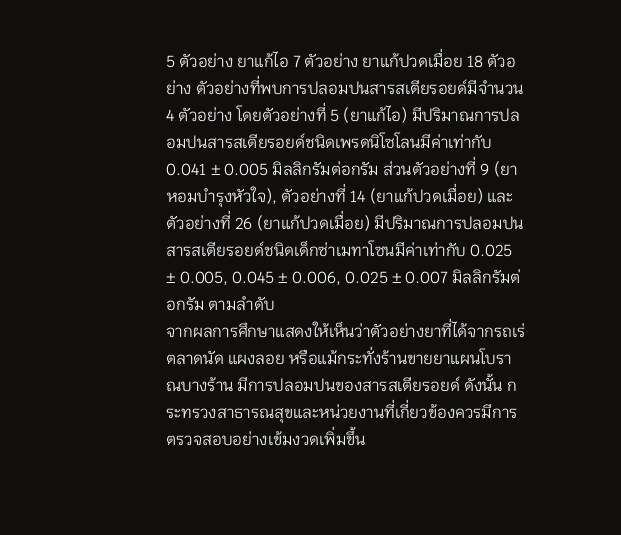5 ตัวอย่าง ยาแก้ไอ 7 ตัวอย่าง ยาแก้ปวดเมื่อย 18 ตัวอย่าง ตัวอย่างที่พบการปลอมปนสารสเตียรอยด์มีจำนวน 4 ตัวอย่าง โดยตัวอย่างที่ 5 (ยาแก้ไอ) มีปริมาณการปลอมปนสารสเตียรอยด์ชนิดเพรดนิโซโลนมีค่าเท่ากับ 0.041 ± 0.005 มิลลิกรัมต่อกรัม ส่วนตัวอย่างที่ 9 (ยาหอมบำรุงหัวใจ), ตัวอย่างที่ 14 (ยาแก้ปวดเมื่อย) และตัวอย่างที่ 26 (ยาแก้ปวดเมื่อย) มีปริมาณการปลอมปนสารสเตียรอยด์ชนิดเด็กซ่าเมทาโซนมีค่าเท่ากับ 0.025 ± 0.005, 0.045 ± 0.006, 0.025 ± 0.007 มิลลิกรัมต่อกรัม ตามลำดับ
จากผลการศึกษาแสดงให้เห็นว่าตัวอย่างยาที่ได้จากรถเร่ ตลาดนัด แผงลอย หรือแม้กระทั่งร้านขายยาแผนโบราณบางร้าน มีการปลอมปนของสารสเตียรอยด์ ดังนั้น กระทรวงสาธารณสุขและหน่วยงานที่เกี่ยวข้องควรมีการตรวจสอบอย่างเข้มงวดเพิ่มขึ้น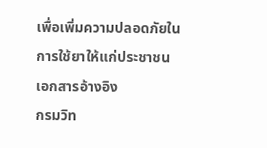เพื่อเพิ่มความปลอดภัยในการใช้ยาให้แก่ประชาชน
เอกสารอ้างอิง
กรมวิท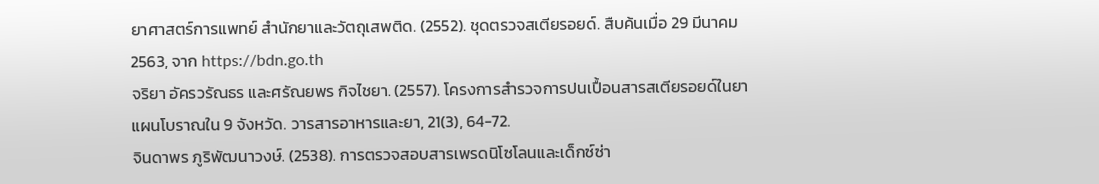ยาศาสตร์การแพทย์ สำนักยาและวัตถุเสพติด. (2552). ชุดตรวจสเตียรอยด์. สืบค้นเมื่อ 29 มีนาคม 2563, จาก https://bdn.go.th
จริยา อัครวรัณธร และศรัณยพร กิจไชยา. (2557). โครงการสำรวจการปนเปื้อนสารสเตียรอยด์ในยาแผนโบราณใน 9 จังหวัด. วารสารอาหารและยา, 21(3), 64-72.
จินดาพร ภูริพัฒนาวงษ์. (2538). การตรวจสอบสารเพรดนิโซโลนและเด็กซ์ซ่า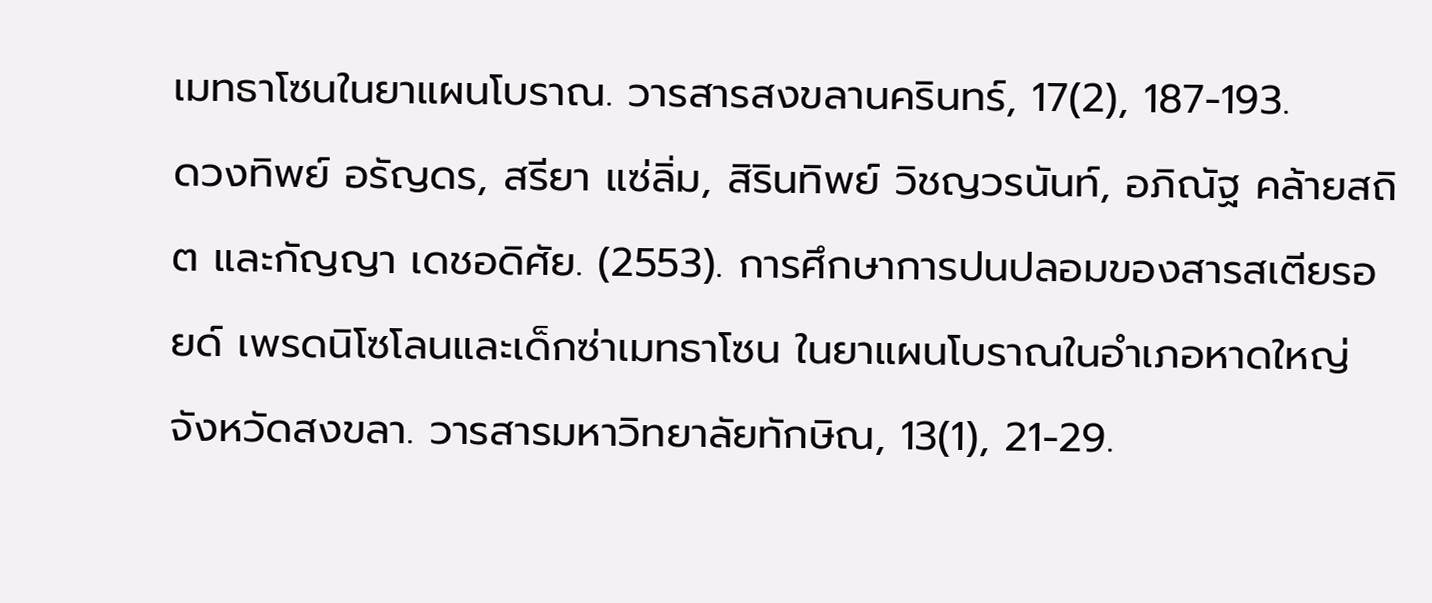เมทธาโซนในยาแผนโบราณ. วารสารสงขลานครินทร์, 17(2), 187-193.
ดวงทิพย์ อรัญดร, สรียา แซ่ลิ่ม, สิรินทิพย์ วิชญวรนันท์, อภิณัฐ คล้ายสถิต และกัญญา เดชอดิศัย. (2553). การศึกษาการปนปลอมของสารสเตียรอยด์ เพรดนิโซโลนและเด็กซ่าเมทธาโซน ในยาแผนโบราณในอำเภอหาดใหญ่ จังหวัดสงขลา. วารสารมหาวิทยาลัยทักษิณ, 13(1), 21-29.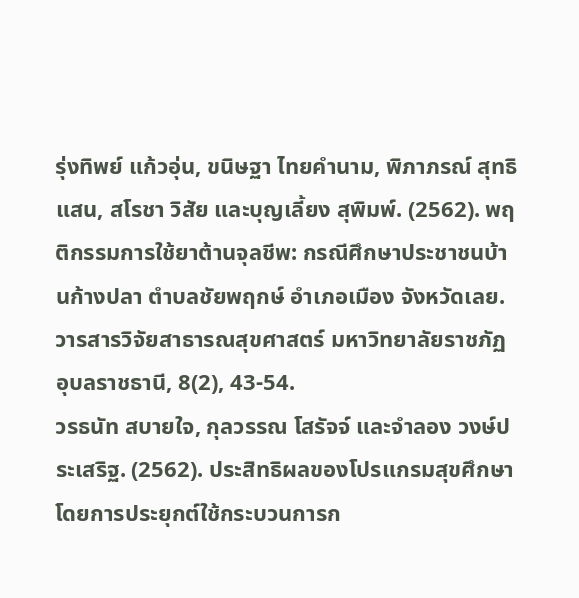รุ่งทิพย์ แก้วอุ่น, ขนิษฐา ไทยคำนาม, พิภาภรณ์ สุทธิแสน, สโรชา วิสัย และบุญเลี้ยง สุพิมพ์. (2562). พฤติกรรมการใช้ยาต้านจุลชีพ: กรณีศึกษาประชาชนบ้านก้างปลา ตำบลชัยพฤกษ์ อำเภอเมือง จังหวัดเลย. วารสารวิจัยสาธารณสุขศาสตร์ มหาวิทยาลัยราชภัฏอุบลราชธานี, 8(2), 43-54.
วรธนัท สบายใจ, กุลวรรณ โสรัจจ์ และจำลอง วงษ์ประเสริฐ. (2562). ประสิทธิผลของโปรแกรมสุขศึกษาโดยการประยุกต์ใช้กระบวนการก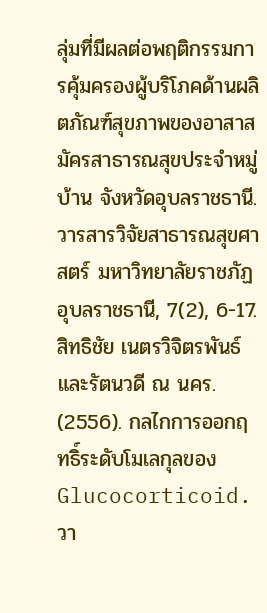ลุ่มที่มีผลต่อพฤติกรรมการคุ้มครองผู้บริโภคด้านผลิตภัณฑ์สุขภาพของอาสาสมัครสาธารณสุขประจำหมู่บ้าน จังหวัดอุบลราชธานี. วารสารวิจัยสาธารณสุขศาสตร์ มหาวิทยาลัยราชภัฏอุบลราชธานี, 7(2), 6-17.
สิทธิชัย เนตรวิจิตรพันธ์ และรัตนวดี ณ นคร. (2556). กลไกการออกฤทธิ์ระดับโมเลกุลของ Glucocorticoid. วา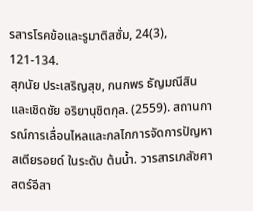รสารโรคข้อและรูมาติสซั่ม, 24(3), 121-134.
สุภนัย ประเสริญสุข, กนกพร ธัญมณีสิน และเชิดชัย อริยานุชิตกุล. (2559). สถานการณ์การเลื่อนไหลและกลไกการจัดการปัญหาสเตียรอยด์ ในระดับ ต้นน้ำ. วารสารเภสัชศาสตร์อีสา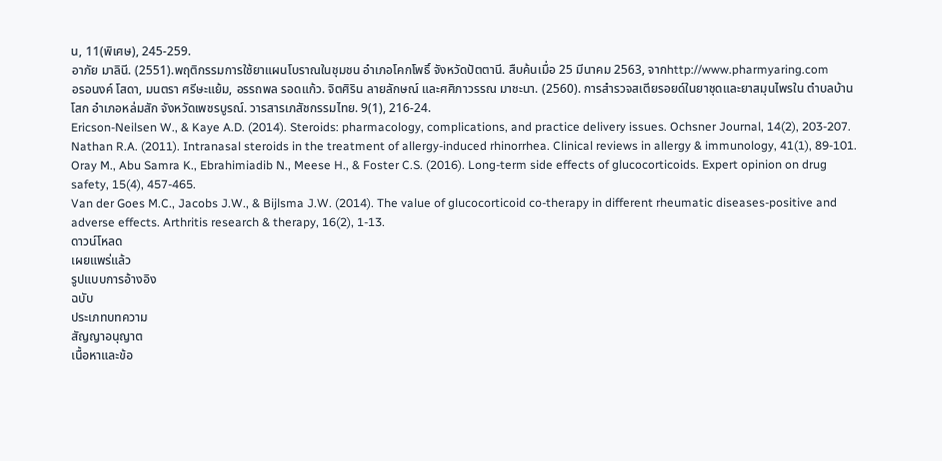น, 11(พิเศษ), 245-259.
อาภัย มาลินี. (2551).พฤติกรรมการใช้ยาแผนโบราณในชุมชน อำเภอโคกโพธิ์ จังหวัดปัตตานี. สืบค้นเมื่อ 25 มีนาคม 2563, จากhttp://www.pharmyaring.com
อรอนงค์ โสดา, มนตรา ศรีษะแย้ม, อรรถพล รอดแก้ว. จิตศิริน ลายลักษณ์ และศศิภาวรรณ มาชะนา. (2560). การสำรวจสเตียรอยด์ในยาชุดและยาสมุนไพรใน ตำบลบ้านโสก อำเภอหล่มสัก จังหวัดเพชรบูรณ์. วารสารเภสัชกรรมไทย. 9(1), 216-24.
Ericson-Neilsen W., & Kaye A.D. (2014). Steroids: pharmacology, complications, and practice delivery issues. Ochsner Journal, 14(2), 203-207.
Nathan R.A. (2011). Intranasal steroids in the treatment of allergy-induced rhinorrhea. Clinical reviews in allergy & immunology, 41(1), 89-101.
Oray M., Abu Samra K., Ebrahimiadib N., Meese H., & Foster C.S. (2016). Long-term side effects of glucocorticoids. Expert opinion on drug safety, 15(4), 457-465.
Van der Goes M.C., Jacobs J.W., & Bijlsma J.W. (2014). The value of glucocorticoid co-therapy in different rheumatic diseases-positive and adverse effects. Arthritis research & therapy, 16(2), 1-13.
ดาวน์โหลด
เผยแพร่แล้ว
รูปแบบการอ้างอิง
ฉบับ
ประเภทบทความ
สัญญาอนุญาต
เนื้อหาและข้อ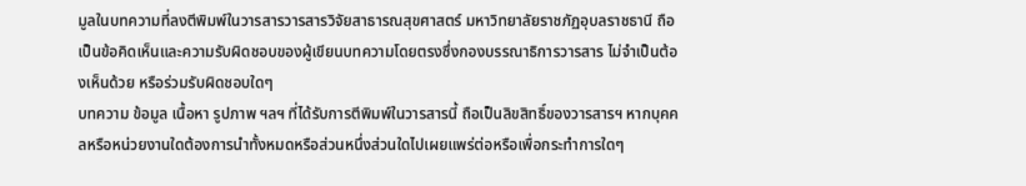มูลในบทความที่ลงตีพิมพ์ในวารสารวารสารวิจัยสาธารณสุขศาสตร์ มหาวิทยาลัยราชภัฏอุบลราชธานี ถือเป็นข้อคิดเห็นและความรับผิดชอบของผู้เขียนบทความโดยตรงซึ่งกองบรรณาธิการวารสาร ไม่จำเป็นต้องเห็นด้วย หรือร่วมรับผิดชอบใดๆ
บทความ ข้อมูล เนื้อหา รูปภาพ ฯลฯ ที่ได้รับการตีพิมพ์ในวารสารนี้ ถือเป็นลิขสิทธิ์ของวารสารฯ หากบุคคลหรือหน่วยงานใดต้องการนำทั้งหมดหรือส่วนหนึ่งส่วนใดไปเผยแพร่ต่อหรือเพื่อกระทำการใดๆ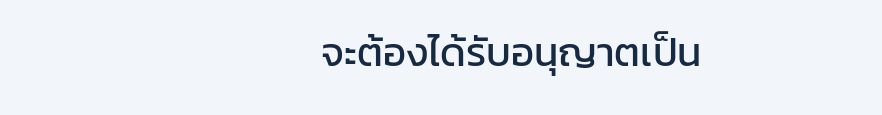จะต้องได้รับอนุญาตเป็น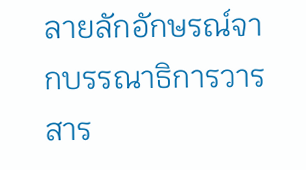ลายลักอักษรณ์จากบรรณาธิการวารสาร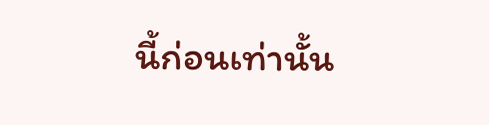นี้ก่อนเท่านั้น